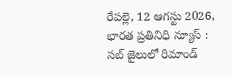రేపల్లె, 12 ఆగస్టు 2026, భారత ప్రతినిధి న్యూస్ : సబ్ జైలులో రిమాండ్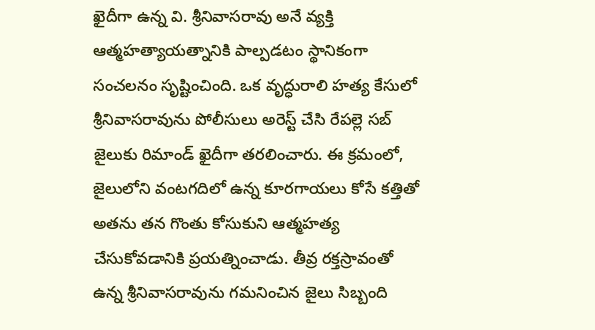ఖైదీగా ఉన్న వి. శ్రీనివాసరావు అనే వ్యక్తి ఆత్మహత్యాయత్నానికి పాల్పడటం స్థానికంగా సంచలనం సృష్టించింది. ఒక వృద్ధురాలి హత్య కేసులో శ్రీనివాసరావును పోలీసులు అరెస్ట్ చేసి రేపల్లె సబ్ జైలుకు రిమాండ్ ఖైదీగా తరలించారు. ఈ క్రమంలో, జైలులోని వంటగదిలో ఉన్న కూరగాయలు కోసే కత్తితో అతను తన గొంతు కోసుకుని ఆత్మహత్య చేసుకోవడానికి ప్రయత్నించాడు. తీవ్ర రక్తస్రావంతో ఉన్న శ్రీనివాసరావును గమనించిన జైలు సిబ్బంది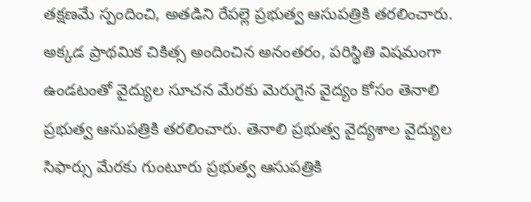తక్షణమే స్పందించి, అతడిని రేపల్లె ప్రభుత్వ ఆసుపత్రికి తరలించారు. అక్కడ ప్రాథమిక చికిత్స అందించిన అనంతరం, పరిస్థితి విషమంగా ఉండటంతో వైద్యుల సూచన మేరకు మెరుగైన వైద్యం కోసం తెనాలి ప్రభుత్వ ఆసుపత్రికి తరలించారు. తెనాలి ప్రభుత్వ వైద్యశాల వైద్యుల సిఫార్సు మేరకు గుంటూరు ప్రభుత్వ ఆసుపత్రికి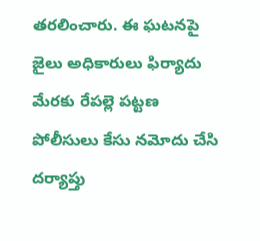తరలించారు. ఈ ఘటనపై జైలు అధికారులు ఫిర్యాదు మేరకు రేపల్లె పట్టణ పోలీసులు కేసు నమోదు చేసి దర్యాప్తు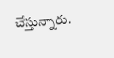చేస్తున్నారు.